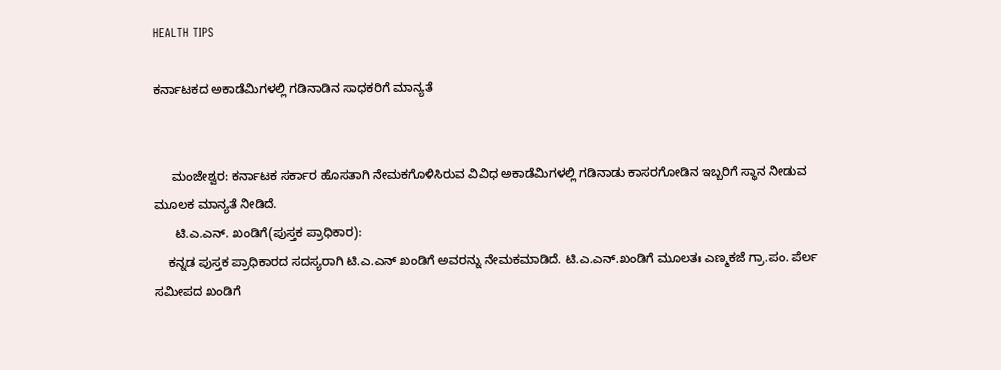HEALTH TIPS

ಕರ್ನಾಟಕದ ಅಕಾಡೆಮಿಗಳಲ್ಲಿ ಗಡಿನಾಡಿನ ಸಾಧಕರಿಗೆ ಮಾನ್ಯತೆ


     ಮಂಜೇಶ್ವರ: ಕರ್ನಾಟಕ ಸರ್ಕಾರ ಹೊಸತಾಗಿ ನೇಮಕಗೊಳಿಸಿರುವ ವಿವಿಧ ಅಕಾಡೆಮಿಗಳಲ್ಲಿ ಗಡಿನಾಡು ಕಾಸರಗೋಡಿನ ಇಬ್ಬರಿಗೆ ಸ್ಥಾನ ನೀಡುವ ಮೂಲಕ ಮಾನ್ಯತೆ ನೀಡಿದೆ.
      ಟಿ.ಎ.ಎನ್. ಖಂಡಿಗೆ(ಪುಸ್ತಕ ಪ್ರಾಧಿಕಾರ):
    ಕನ್ನಡ ಪುಸ್ತಕ ಪ್ರಾಧಿಕಾರದ ಸದಸ್ಯರಾಗಿ ಟಿ.ಎ.ಎನ್ ಖಂಡಿಗೆ ಅವರನ್ನು ನೇಮಕಮಾಡಿದೆ. ಟಿ.ಎ.ಎನ್.ಖಂಡಿಗೆ ಮೂಲತಃ ಎಣ್ಮಕಜೆ ಗ್ರಾ.ಪಂ. ಪೆರ್ಲ ಸಮೀಪದ ಖಂಡಿಗೆ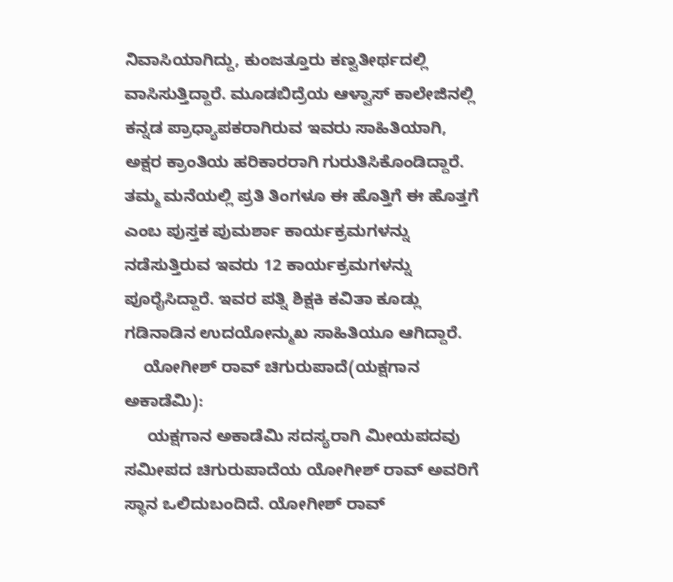ನಿವಾಸಿಯಾಗಿದ್ದು, ಕುಂಜತ್ತೂರು ಕಣ್ವತೀರ್ಥದಲ್ಲಿ ವಾಸಿಸುತ್ತಿದ್ದಾರೆ. ಮೂಡಬಿದ್ರೆಯ ಆಳ್ವಾಸ್ ಕಾಲೇಜಿನಲ್ಲಿ ಕನ್ನಡ ಪ್ರಾಧ್ಯಾಪಕರಾಗಿರುವ ಇವರು ಸಾಹಿತಿಯಾಗಿ, ಅಕ್ಷರ ಕ್ರಾಂತಿಯ ಹರಿಕಾರರಾಗಿ ಗುರುತಿಸಿಕೊಂಡಿದ್ದಾರೆ. ತಮ್ಮ ಮನೆಯಲ್ಲಿ ಪ್ರತಿ ತಿಂಗಳೂ ಈ ಹೊತ್ತಿಗೆ ಈ ಹೊತ್ತಗೆ ಎಂಬ ಪುಸ್ತಕ ಪುಮರ್ಶಾ ಕಾರ್ಯಕ್ರಮಗಳನ್ನು ನಡೆಸುತ್ತಿರುವ ಇವರು 12 ಕಾರ್ಯಕ್ರಮಗಳನ್ನು ಪೂರೈಸಿದ್ದಾರೆ. ಇವರ ಪತ್ನಿ ಶಿಕ್ಷಕಿ ಕವಿತಾ ಕೂಡ್ಲು ಗಡಿನಾಡಿನ ಉದಯೋನ್ಮುಖ ಸಾಹಿತಿಯೂ ಆಗಿದ್ದಾರೆ.
    ಯೋಗೀಶ್ ರಾವ್ ಚಿಗುರುಪಾದೆ(ಯಕ್ಷಗಾನ ಅಕಾಡೆಮಿ):
     ಯಕ್ಷಗಾನ ಅಕಾಡೆಮಿ ಸದಸ್ಯರಾಗಿ ಮೀಯಪದವು ಸಮೀಪದ ಚಿಗುರುಪಾದೆಯ ಯೋಗೀಶ್ ರಾವ್ ಅವರಿಗೆ ಸ್ಥಾನ ಒಲಿದುಬಂದಿದೆ. ಯೋಗೀಶ್ ರಾವ್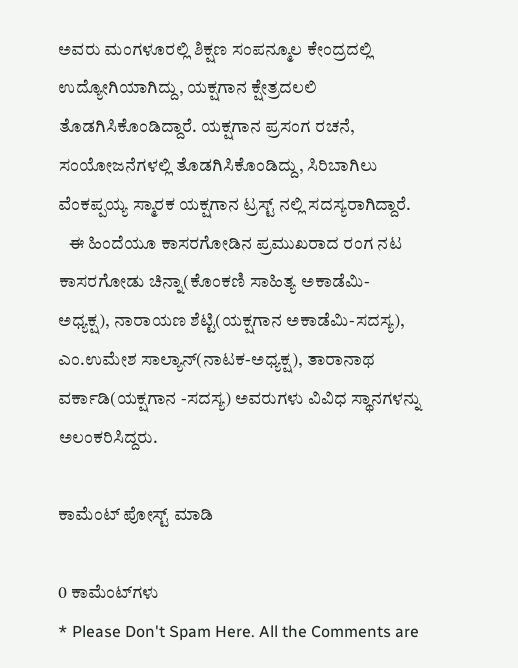ಅವರು ಮಂಗಳೂರಲ್ಲಿ ಶಿಕ್ಷಣ ಸಂಪನ್ಮೂಲ ಕೇಂದ್ರದಲ್ಲಿ ಉದ್ಯೋಗಿಯಾಗಿದ್ದು, ಯಕ್ಷಗಾನ ಕ್ಷೇತ್ರದಲಲಿ ತೊಡಗಿಸಿಕೊಂಡಿದ್ದಾರೆ. ಯಕ್ಷಗಾನ ಪ್ರಸಂಗ ರಚನೆ, ಸಂಯೋಜನೆಗಳಲ್ಲಿ ತೊಡಗಿಸಿಕೊಂಡಿದ್ದು, ಸಿರಿಬಾಗಿಲು ವೆಂಕಪ್ಪಯ್ಯ ಸ್ಮಾರಕ ಯಕ್ಷಗಾನ ಟ್ರಸ್ಟ್ ನಲ್ಲಿ ಸದಸ್ಯರಾಗಿದ್ದಾರೆ.
   ಈ ಹಿಂದೆಯೂ ಕಾಸರಗೋಡಿನ ಪ್ರಮುಖರಾದ ರಂಗ ನಟ ಕಾಸರಗೋಡು ಚಿನ್ನಾ(ಕೊಂಕಣಿ ಸಾಹಿತ್ಯ ಅಕಾಡೆಮಿ-ಅಧ್ಯಕ್ಷ), ನಾರಾಯಣ ಶೆಟ್ಟಿ(ಯಕ್ಷಗಾನ ಅಕಾಡೆಮಿ-ಸದಸ್ಯ), ಎಂ.ಉಮೇಶ ಸಾಲ್ಯಾನ್(ನಾಟಕ-ಅಧ್ಯಕ್ಷ), ತಾರಾನಾಥ ವರ್ಕಾಡಿ(ಯಕ್ಷಗಾನ -ಸದಸ್ಯ) ಅವರುಗಳು ವಿವಿಧ ಸ್ಥಾನಗಳನ್ನು ಅಲಂಕರಿಸಿದ್ದರು.

ಕಾಮೆಂಟ್‌‌ ಪೋಸ್ಟ್‌ ಮಾಡಿ

0 ಕಾಮೆಂಟ್‌ಗಳು
* Please Don't Spam Here. All the Comments are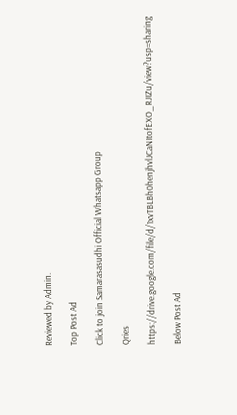Reviewed by Admin.

Top Post Ad

Click to join Samarasasudhi Official Whatsapp Group

Qries

https://drive.google.com/file/d/1xvTBLBh0henjhvlJCaNItofEXO_RJIZu/view?usp=sharing

Below Post Ad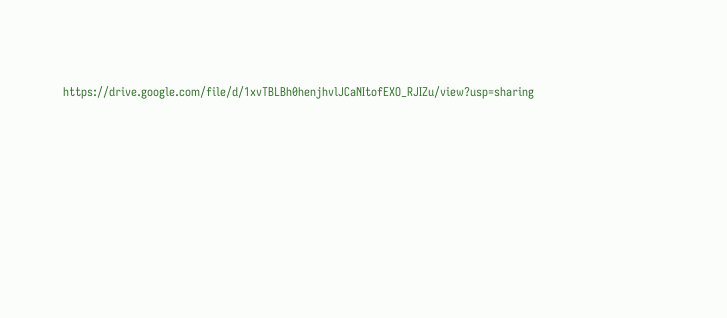https://drive.google.com/file/d/1xvTBLBh0henjhvlJCaNItofEXO_RJIZu/view?usp=sharing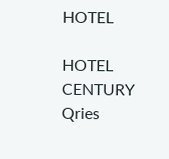HOTEL

HOTEL
CENTURY
Qries